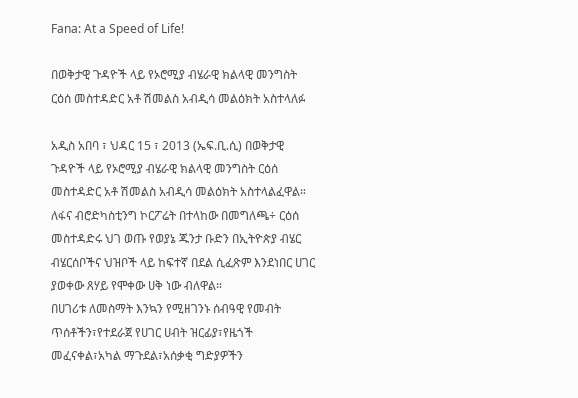Fana: At a Speed of Life!

በወቅታዊ ጉዳዮች ላይ የኦሮሚያ ብሄራዊ ክልላዊ መንግስት ርዕሰ መስተዳድር አቶ ሽመልስ አብዲሳ መልዕክት አስተላለፉ

አዲስ አበባ ፣ ህዳር 15 ፣ 2013 (ኤፍ.ቢ.ሲ) በወቅታዊ ጉዳዮች ላይ የኦሮሚያ ብሄራዊ ክልላዊ መንግስት ርዕሰ መስተዳድር አቶ ሽመልስ አብዲሳ መልዕክት አስተላልፈዋል።
ለፋና ብሮድካስቲንግ ኮርፖሬት በተላከው በመግለጫ÷ ርዕሰ መስተዳድሩ ህገ ወጡ የወያኔ ጁንታ ቡድን በኢትዮጵያ ብሄር ብሄርሰቦችና ህዝቦች ላይ ከፍተኛ በደል ሲፈጽም እንደነበር ሀገር ያወቀው ጸሃይ የሞቀው ሀቅ ነው ብለዋል።
በሀገሪቱ ለመስማት እንኳን የሚዘገንኑ ሰብዓዊ የመብት ጥሰቶችን፣የተደራጀ የሀገር ሀብት ዝርፊያ፣የዜጎች መፈናቀል፣አካል ማጉደል፣አሰቃቂ ግድያዎችን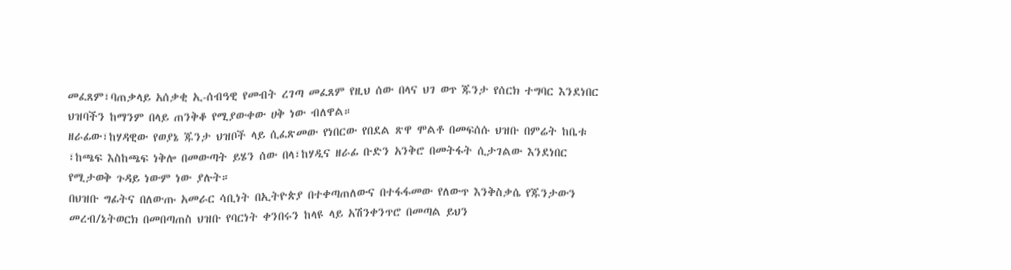መፈጸም፣ባጠቃላይ አሰቃቂ ኢ-ሰብዓዊ የመብት ረገጣ መፈጸም የዚህ ሰው በላና ህገ ወጥ ጁንታ የሰርክ ተግባር እንደነበር ህዝባችን ከማንም በላይ ጠንቅቆ የሚያውቀው ሀቅ ነው ብለዋል።
ዘራፊው፣ከሃዳዊው የወያኔ ጁንታ ህዝቦች ላይ ሲፈጽመው የነበርው የበደል ጽዋ ሞልቶ በመፍሰሱ ህዝቡ በምሬት ከቤቱ ፣ከጫፍ እስከጫፍ ነቅሎ በመውጣት ይሄን ሰው በላ፣ከሃዲና ዘራፊ ቡድን አንቅሮ በመትፋት ሲታገልው እንደነበር የሚታወቅ ጉዳይ ነውም ነው ያሉት።
በህዝቡ ግፊትና በለውጡ አመራር ሳቢነት በኢትዮጵያ በተቀጣጠለውና በተፋፋመው የለውጥ እንቅስቃሴ የጁንታውን መረብ/ኔትወርክ በመበጣጠስ ህዝቡ የባርነት ቀንበሩን ከላዩ ላይ አሽንቀንጥሮ በመጣል ይህን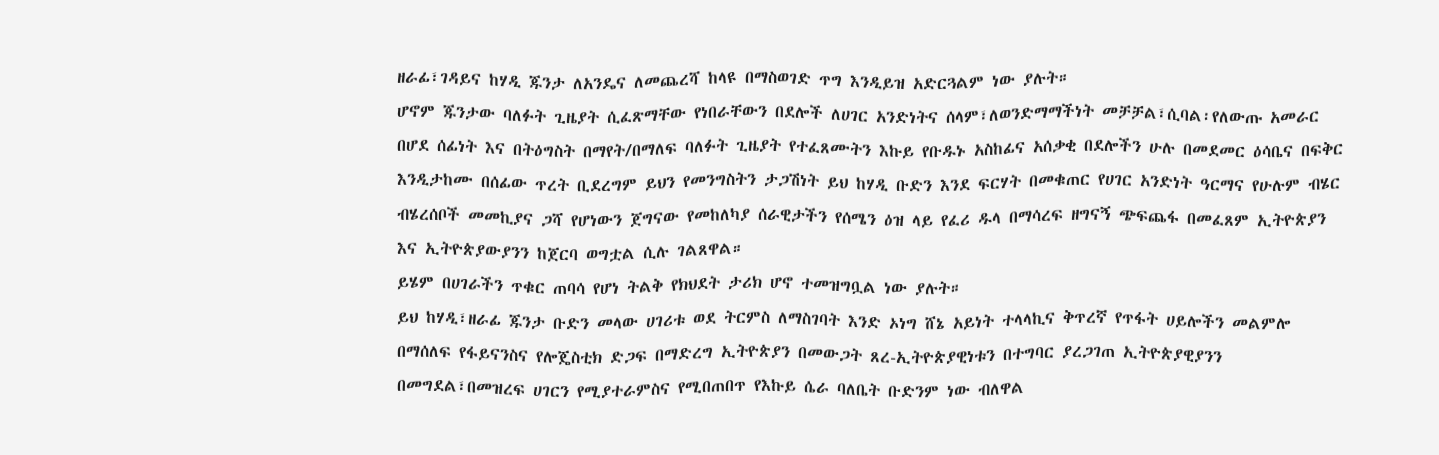ዘራፊ፣ገዳይና ከሃዲ ጁንታ ለአንዴና ለመጨረሻ ከላዩ በማስወገድ ጥግ እንዲይዝ አድርጓልም ነው ያሉት።
ሆኖም ጁንታው ባለፉት ጊዜያት ሲፈጽማቸው የነበራቸውን በደሎች ለሀገር አንድነትና ሰላም፣ለወንድማማችነት መቻቻል፣ሲባል፡የለውጡ አመራር በሆደ ሰፊነት እና በትዕግስት በማየት/በማለፍ ባለፉት ጊዜያት የተፈጸሙትን እኩይ የቡዱኑ አስከፊና አሰቃቂ በደሎችን ሁሉ በመደመር ዕሳቤና በፍቅር እንዲታከሙ በሰፊው ጥረት ቢደረግም ይህን የመንግስትን ታጋሽነት ይህ ከሃዲ ቡድን እንደ ፍርሃት በመቁጠር የሀገር አንድነት ዓርማና የሁሉም ብሄር ብሄረሰቦች መመኪያና ጋሻ የሆነውን ጀግናው የመከለካያ ሰራዊታችን የሰሜን ዕዝ ላይ የፈሪ ዱላ በማሳረፍ ዘግናኝ ጭፍጨፋ በመፈጸም ኢትዮጵያን እና ኢትዮጵያውያንን ከጀርባ ወግቷል ሲሉ ገልጸዋል።
ይሄም በሀገራችን ጥቁር ጠባሳ የሆነ ትልቅ የክህደት ታሪክ ሆኖ ተመዝግቧል ነው ያሉት።
ይህ ከሃዲ፣ዘራፊ ጁንታ ቡድን መላው ሀገሪቱ ወደ ትርምስ ለማስገባት እንድ ኦነግ ሸኔ አይነት ተላላኪና ቅጥረኛ የጥፋት ሀይሎችን መልምሎ በማሰለፍ የፋይናንስና የሎጄስቲክ ድጋፍ በማድረግ ኢትዮጵያን በመውጋት ጸረ-ኢትዮጵያዊነቱን በተግባር ያረጋገጠ ኢትዮጵያዊያንን በመግደል፣በመዝረፍ ሀገርን የሚያተራምስና የሚበጠበጥ የእኩይ ሴራ ባለቤት ቡድንም ነው ብለዋል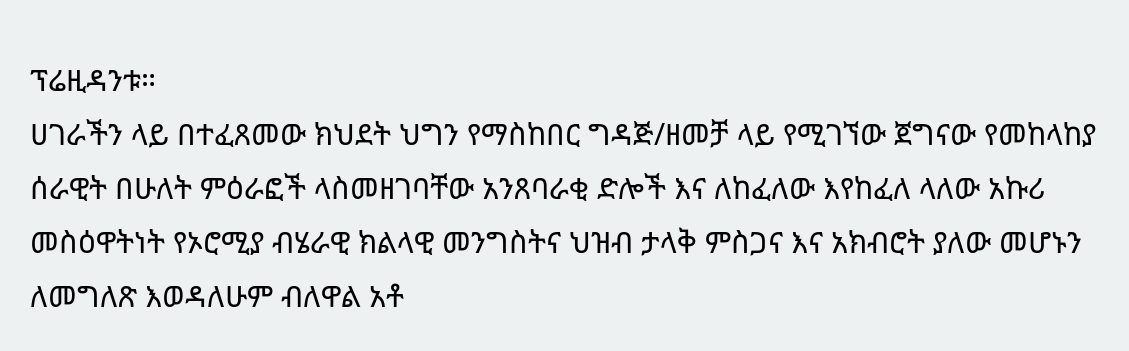ፕሬዚዳንቱ።
ሀገራችን ላይ በተፈጸመው ክህደት ህግን የማስከበር ግዳጅ/ዘመቻ ላይ የሚገኘው ጀግናው የመከላከያ ሰራዊት በሁለት ምዕራፎች ላስመዘገባቸው አንጸባራቂ ድሎች እና ለከፈለው እየከፈለ ላለው አኩሪ መስዕዋትነት የኦሮሚያ ብሄራዊ ክልላዊ መንግስትና ህዝብ ታላቅ ምስጋና እና አክብሮት ያለው መሆኑን ለመግለጽ እወዳለሁም ብለዋል አቶ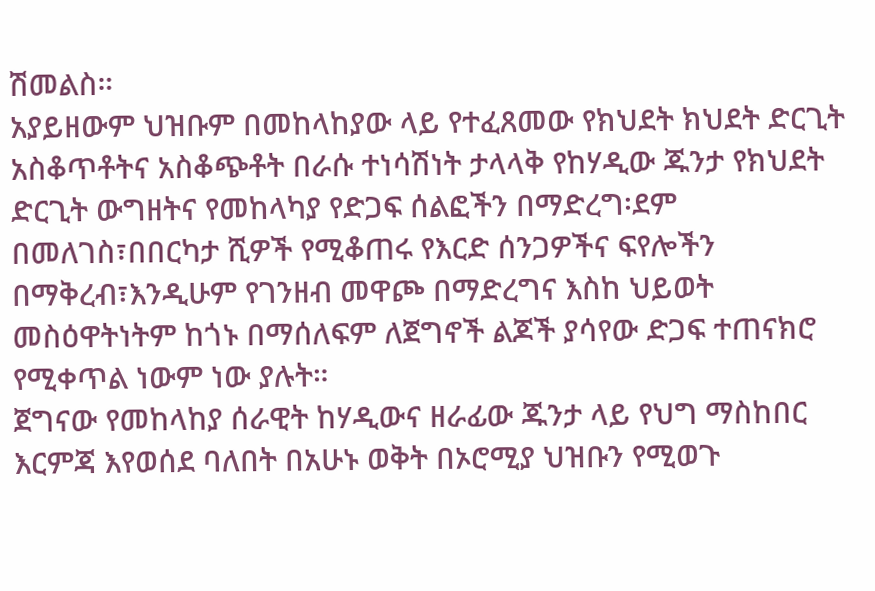ሽመልስ።
አያይዘውም ህዝቡም በመከላከያው ላይ የተፈጸመው የክህደት ክህደት ድርጊት አስቆጥቶትና አስቆጭቶት በራሱ ተነሳሽነት ታላላቅ የከሃዲው ጁንታ የክህደት ድርጊት ውግዘትና የመከላካያ የድጋፍ ሰልፎችን በማድረግ፡ደም በመለገስ፣በበርካታ ሺዎች የሚቆጠሩ የእርድ ሰንጋዎችና ፍየሎችን በማቅረብ፣እንዲሁም የገንዘብ መዋጮ በማድረግና እስከ ህይወት መስዕዋትነትም ከጎኑ በማሰለፍም ለጀግኖች ልጆች ያሳየው ድጋፍ ተጠናክሮ የሚቀጥል ነውም ነው ያሉት።
ጀግናው የመከላከያ ሰራዊት ከሃዲውና ዘራፊው ጁንታ ላይ የህግ ማስከበር እርምጃ እየወሰደ ባለበት በአሁኑ ወቅት በኦሮሚያ ህዝቡን የሚወጉ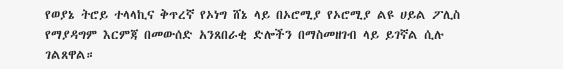የወያኔ ትሮይ ተላላኪና ቅጥረኛ የኦነግ ሸኔ ላይ በኦሮሚያ የኦሮሚያ ልዩ ሀይል ፖሊስ የማያዳግም እርምጃ በመውሰድ አንጸበራቂ ድሎችን በማስመዘገብ ላይ ይገኛል ሲሉ ገልጸዋል።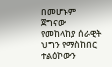በመሆኑም ጀግናው የመከላከያ ሰራዊት ህግን የማስከበር ተልዕኮውን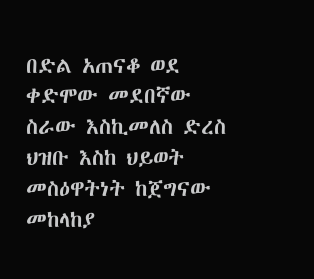በድል አጠናቆ ወደ ቀድሞው መደበኛው ስራው እስኪመለስ ድረስ ህዝቡ እስከ ህይወት መስዕዋትነት ከጀግናው መከላከያ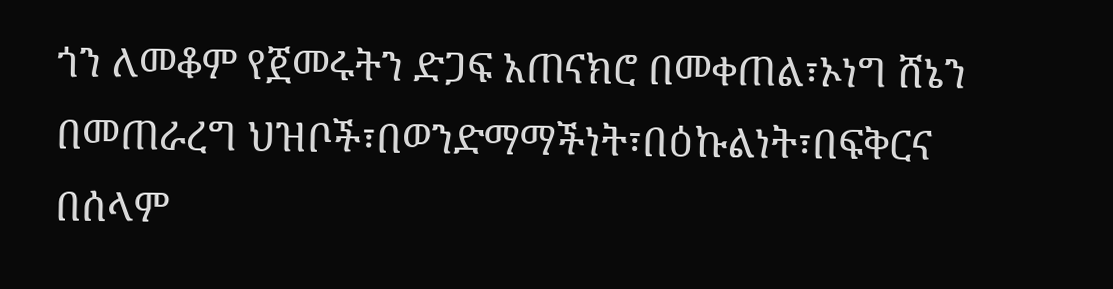ጎን ለመቆም የጀመሩትን ድጋፍ አጠናክሮ በመቀጠል፣ኦነግ ሸኔን በመጠራረግ ህዝቦች፣በወንድማማችነት፣በዕኩልነት፣በፍቅርና በሰላም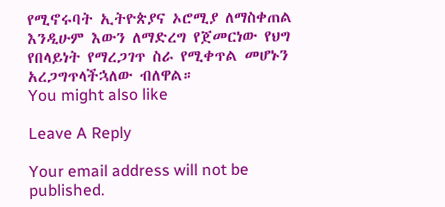የሚኖሩባት ኢትዮጵያና ኦሮሚያ ለማስቀጠል እንዲሁም እውን ለማድረግ የጀመርነው የህግ የበላይነት የማረጋገጥ ስራ የሚቀጥል መሆኑን አረጋግጥላችኋለው ብለዋል።
You might also like

Leave A Reply

Your email address will not be published.